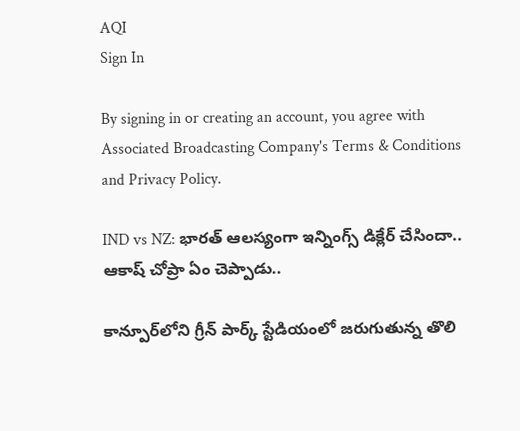AQI
Sign In

By signing in or creating an account, you agree with Associated Broadcasting Company's Terms & Conditions and Privacy Policy.

IND vs NZ: భారత్ ఆలస్యంగా ఇన్నింగ్స్ డిక్లేర్ చేసిందా.. ఆకాష్ చోప్రా ఏం చెప్పాడు..

కాన్పూర్‌లోని గ్రీన్ పార్క్ స్టేడియంలో జరుగుతున్న తొలి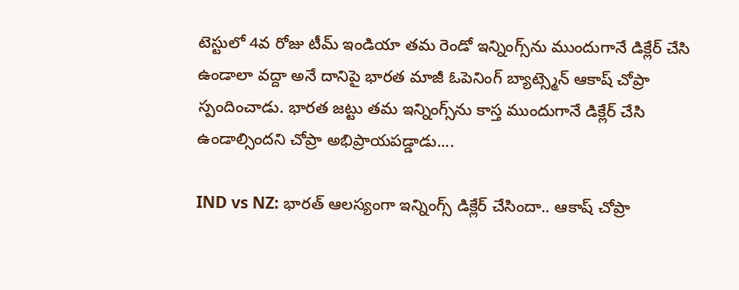టెస్టులో 4వ రోజు టీమ్ ఇండియా తమ రెండో ఇన్నింగ్స్‌ను ముందుగానే డిక్లేర్ చేసి ఉండాలా వద్దా అనే దానిపై భారత మాజీ ఓపెనింగ్ బ్యాట్స్మెన్ ఆకాష్ చోప్రా స్పందించాడు. భారత జట్టు తమ ఇన్నింగ్స్‌ను కాస్త ముందుగానే డిక్లేర్ చేసి ఉండాల్సిందని చోప్రా అభిప్రాయపడ్డాడు....

IND vs NZ: భారత్ ఆలస్యంగా ఇన్నింగ్స్ డిక్లేర్ చేసిందా.. ఆకాష్ చోప్రా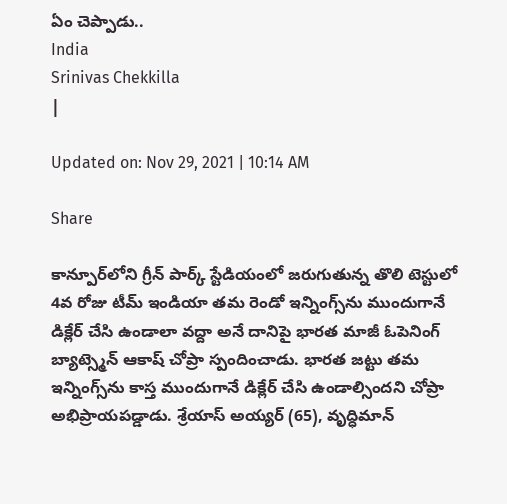ఏం చెప్పాడు..
India
Srinivas Chekkilla
|

Updated on: Nov 29, 2021 | 10:14 AM

Share

కాన్పూర్‌లోని గ్రీన్ పార్క్ స్టేడియంలో జరుగుతున్న తొలి టెస్టులో 4వ రోజు టీమ్ ఇండియా తమ రెండో ఇన్నింగ్స్‌ను ముందుగానే డిక్లేర్ చేసి ఉండాలా వద్దా అనే దానిపై భారత మాజీ ఓపెనింగ్ బ్యాట్స్మెన్ ఆకాష్ చోప్రా స్పందించాడు. భారత జట్టు తమ ఇన్నింగ్స్‌ను కాస్త ముందుగానే డిక్లేర్ చేసి ఉండాల్సిందని చోప్రా అభిప్రాయపడ్డాడు. శ్రేయాస్ అయ్యర్ (65), వృద్ధిమాన్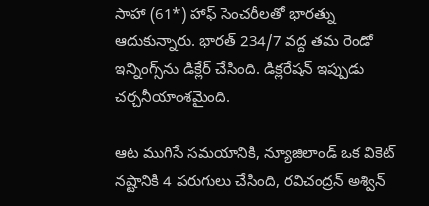సాహా (61*) హాఫ్ సెంచరీలతో భారత్ను ఆదుకున్నారు. భారత్ 234/7 వద్ద తమ రెండో ఇన్నింగ్స్‌ను డిక్లేర్ చేసింది. డిక్లరేషన్ ఇప్పుడు చర్చనీయాంశమైంది.

ఆట ముగిసే సమయానికి, న్యూజిలాండ్ ఒక వికెట్ నష్టానికి 4 పరుగులు చేసింది, రవిచంద్రన్ అశ్విన్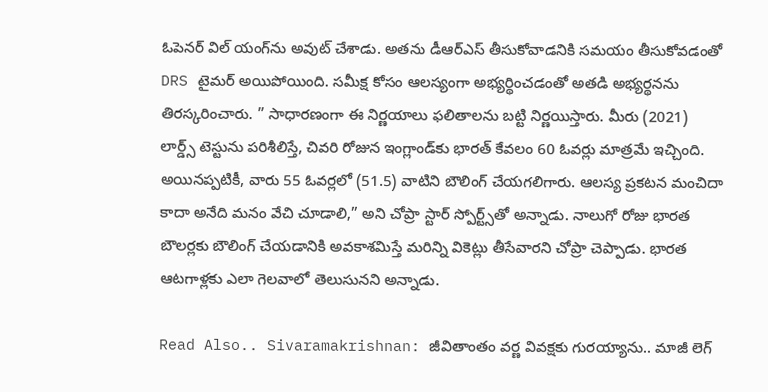ఓపెనర్ విల్ యంగ్‌ను అవుట్ చేశాడు. అతను డీఆర్ఎస్ తీసుకోవాడనికి సమయం తీసుకోవడంతో DRS టైమర్ అయిపోయింది. సమీక్ష కోసం ఆలస్యంగా అభ్యర్థించడంతో అతడి అభ్యర్థనను తిరస్కరించారు. ” సాధారణంగా ఈ నిర్ణయాలు ఫలితాలను బట్టి నిర్ణయిస్తారు. మీరు (2021) లార్డ్స్ టెస్టును పరిశీలిస్తే, చివరి రోజున ఇంగ్లాండ్‌కు భారత్ కేవలం 60 ఓవర్లు మాత్రమే ఇచ్చింది. అయినప్పటికీ, వారు 55 ఓవర్లలో (51.5) వాటిని బౌలింగ్ చేయగలిగారు. ఆలస్య ప్రకటన మంచిదా కాదా అనేది మనం వేచి చూడాలి,” అని చోప్రా స్టార్ స్పోర్ట్స్‌తో అన్నాడు. నాలుగో రోజు భారత బౌలర్లకు బౌలింగ్ చేయడానికి అవకాశమిస్తే మరిన్ని వికెట్లు తీసేవారని చోప్రా చెప్పాడు. భారత ఆటగాళ్లకు ఎలా గెలవాలో తెలుసునని అన్నాడు.

Read Also.. Sivaramakrishnan: జీవితాంతం వర్ణ వివక్షకు గురయ్యాను.. మాజీ లెగ్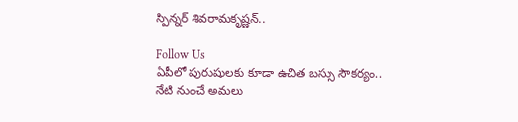స్పిన్నర్ శివరామకృష్ణన్..

Follow Us
ఏపీలో పురుషులకు కూడా ఉచిత బస్సు సౌకర్యం.. నేటి నుంచే అమలు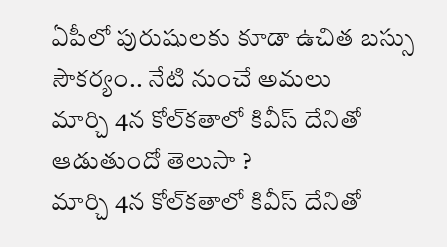ఏపీలో పురుషులకు కూడా ఉచిత బస్సు సౌకర్యం.. నేటి నుంచే అమలు
మార్చి 4న కోల్‌కతాలో కివీస్ దేనితో ఆడుతుందో తెలుసా ?
మార్చి 4న కోల్‌కతాలో కివీస్ దేనితో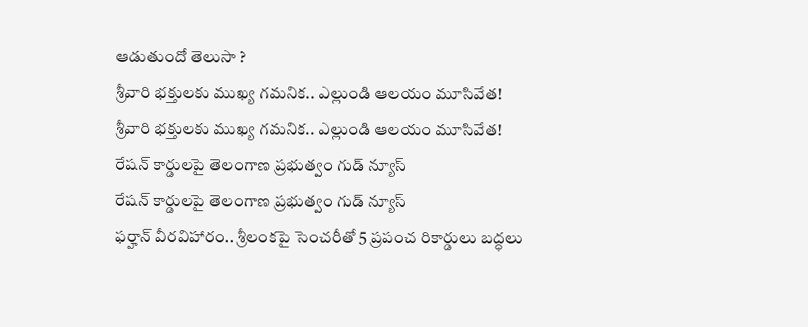ఆడుతుందో తెలుసా ?
శ్రీవారి భక్తులకు ముఖ్య గమనిక.. ఎల్లుండి ఆలయం మూసివేత!
శ్రీవారి భక్తులకు ముఖ్య గమనిక.. ఎల్లుండి ఆలయం మూసివేత!
రేషన్ కార్డులపై తెలంగాణ ప్రభుత్వం గుడ్ న్యూస్
రేషన్ కార్డులపై తెలంగాణ ప్రభుత్వం గుడ్ న్యూస్
ఫర్హాన్ వీరవిహారం.. శ్రీలంకపై సెంచరీతో 5 ప్రపంచ రికార్డులు బద్ధలు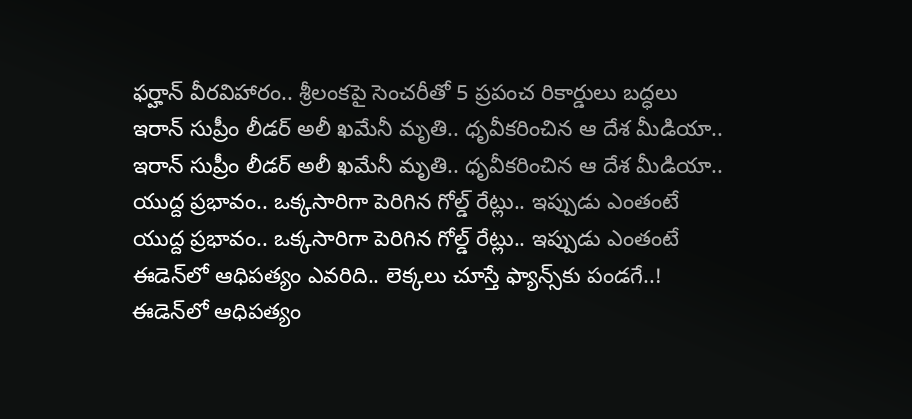ఫర్హాన్ వీరవిహారం.. శ్రీలంకపై సెంచరీతో 5 ప్రపంచ రికార్డులు బద్ధలు
ఇరాన్ సుప్రీం లీడర్ అలీ ఖమేనీ మృతి.. ధృవీకరించిన ఆ దేశ మీడియా..
ఇరాన్ సుప్రీం లీడర్ అలీ ఖమేనీ మృతి.. ధృవీకరించిన ఆ దేశ మీడియా..
యుద్ద ప్రభావం.. ఒక్కసారిగా పెరిగిన గోల్డ్ రేట్లు.. ఇప్పుడు ఎంతంటే
యుద్ద ప్రభావం.. ఒక్కసారిగా పెరిగిన గోల్డ్ రేట్లు.. ఇప్పుడు ఎంతంటే
ఈడెన్‌లో ఆధిపత్యం ఎవరిది.. లెక్కలు చూస్తే ఫ్యాన్స్‌కు పండగే..!
ఈడెన్‌లో ఆధిపత్యం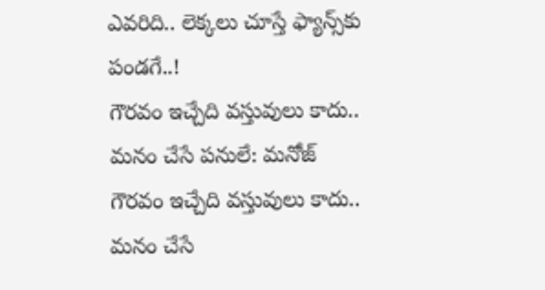ఎవరిది.. లెక్కలు చూస్తే ఫ్యాన్స్‌కు పండగే..!
గౌరవం ఇచ్చేది వస్తువులు కాదు.. మనం చేసే పనులే: మనోజ్
గౌరవం ఇచ్చేది వస్తువులు కాదు.. మనం చేసే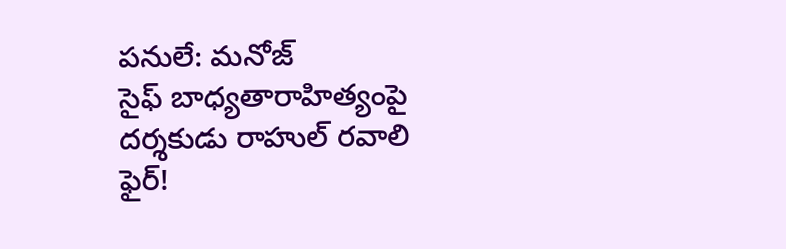పనులే: మనోజ్
సైఫ్ బాధ్యతారాహిత్యంపై దర్శకుడు రాహుల్ రవాలి ఫైర్!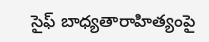సైఫ్ బాధ్యతారాహిత్యంపై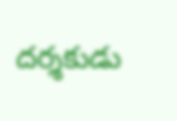దర్శకుడు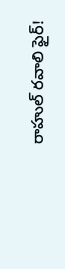రాహుల్ రవాలి ఫైర్!